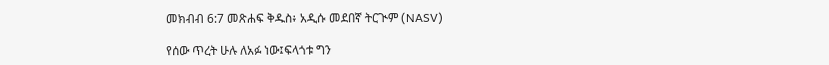መክብብ 6:7 መጽሐፍ ቅዱስ፥ አዲሱ መደበኛ ትርጒም (NASV)

የሰው ጥረት ሁሉ ለአፉ ነው፤ፍላጎቱ ግን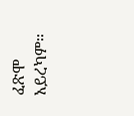ፈጽሞ አይረካም።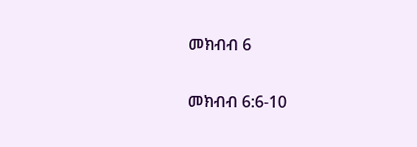መክብብ 6

መክብብ 6:6-10